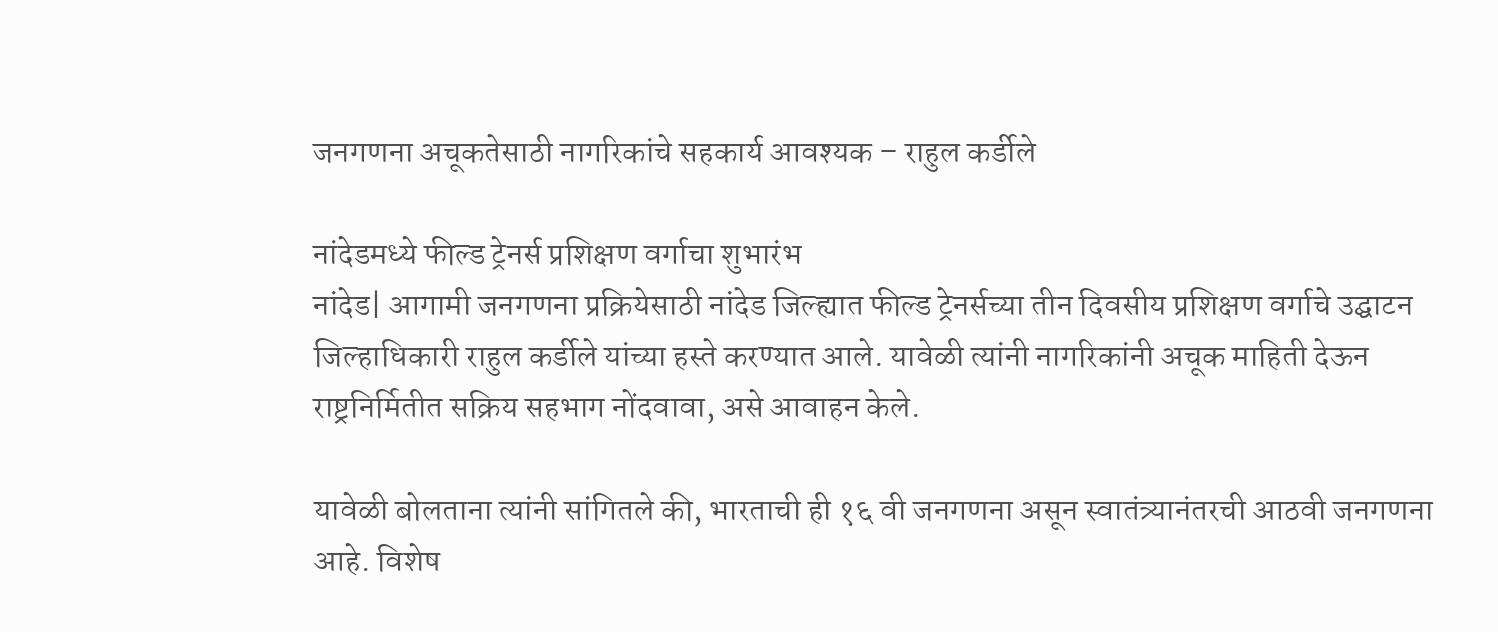जनगणना अचूकतेसाठी नागरिकांचे सहकार्य आवश्यक – राहुल कर्डीले

नांदेडमध्ये फील्ड ट्रेनर्स प्रशिक्षण वर्गाचा शुभारंभ
नांदेड| आगामी जनगणना प्रक्रियेसाठी नांदेड जिल्ह्यात फील्ड ट्रेनर्सच्या तीन दिवसीय प्रशिक्षण वर्गाचे उद्घाटन जिल्हाधिकारी राहुल कर्डीले यांच्या हस्ते करण्यात आले. यावेळी त्यांनी नागरिकांनी अचूक माहिती देऊन राष्ट्रनिर्मितीत सक्रिय सहभाग नोंदवावा, असे आवाहन केले.

यावेळी बोलताना त्यांनी सांगितले की, भारताची ही १६ वी जनगणना असून स्वातंत्र्यानंतरची आठवी जनगणना आहे. विशेष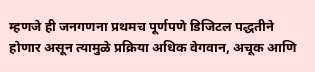म्हणजे ही जनगणना प्रथमच पूर्णपणे डिजिटल पद्धतीने होणार असून त्यामुळे प्रक्रिया अधिक वेगवान, अचूक आणि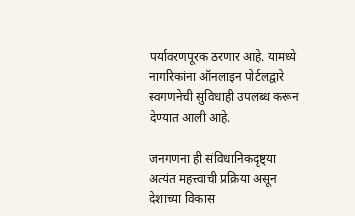पर्यावरणपूरक ठरणार आहे. यामध्ये नागरिकांना ऑनलाइन पोर्टलद्वारे स्वगणनेची सुविधाही उपलब्ध करून देण्यात आली आहे.

जनगणना ही संविधानिकदृष्ट्या अत्यंत महत्त्वाची प्रक्रिया असून देशाच्या विकास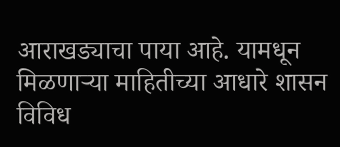आराखड्याचा पाया आहे. यामधून मिळणाऱ्या माहितीच्या आधारे शासन विविध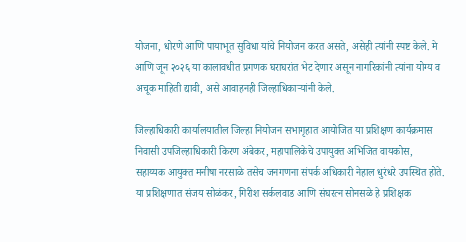योजना, धोरणे आणि पायाभूत सुविधा यांचे नियोजन करत असते, असेही त्यांनी स्पष्ट केले. मे आणि जून २०२६ या कालावधीत प्रगणक घराघरांत भेट देणार असून नागरिकांनी त्यांना योग्य व अचूक माहिती द्यावी, असे आवाहनही जिल्हाधिकाऱ्यांनी केले.

जिल्हाधिकारी कार्यालयातील जिल्हा नियोजन सभागृहात आयोजित या प्रशिक्षण कार्यक्रमास निवासी उपजिल्हाधिकारी किरण अंबेकर, महापालिकेचे उपायुक्त अभिजित वायकोस, सहाय्यक आयुक्त मनीषा नरसाळे तसेच जनगणना संपर्क अधिकारी नेहाल धुरंधरे उपस्थित होते. या प्रशिक्षणात संजय सोळंकर, गिरीश सर्कलवाड आणि संघरत्न सोनसळे हे प्रशिक्षक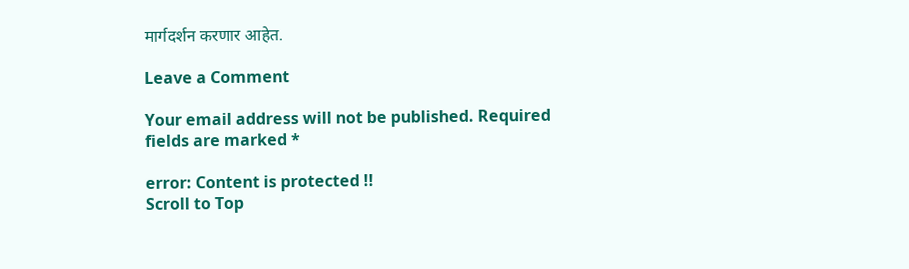मार्गदर्शन करणार आहेत.

Leave a Comment

Your email address will not be published. Required fields are marked *

error: Content is protected !!
Scroll to Top